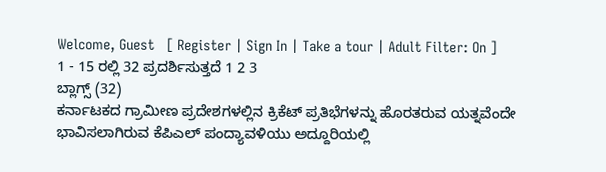Welcome, Guest   [ Register | Sign In | Take a tour | Adult Filter: On ]
1 - 15 ರಲ್ಲಿ 32 ಪ್ರದರ್ಶಿಸುತ್ತದೆ 1 2 3
ಬ್ಲಾಗ್ಸ್ (32)
ಕರ್ನಾಟಕದ ಗ್ರಾಮೀಣ ಪ್ರದೇಶಗಳಲ್ಲಿನ ಕ್ರಿಕೆಟ್ ಪ್ರತಿಭೆಗಳನ್ನು ಹೊರತರುವ ಯತ್ನವೆಂದೇ ಭಾವಿಸಲಾಗಿರುವ ಕೆಪಿಎಲ್ ಪಂದ್ಯಾವಳಿಯು ಅದ್ದೂರಿಯಲ್ಲಿ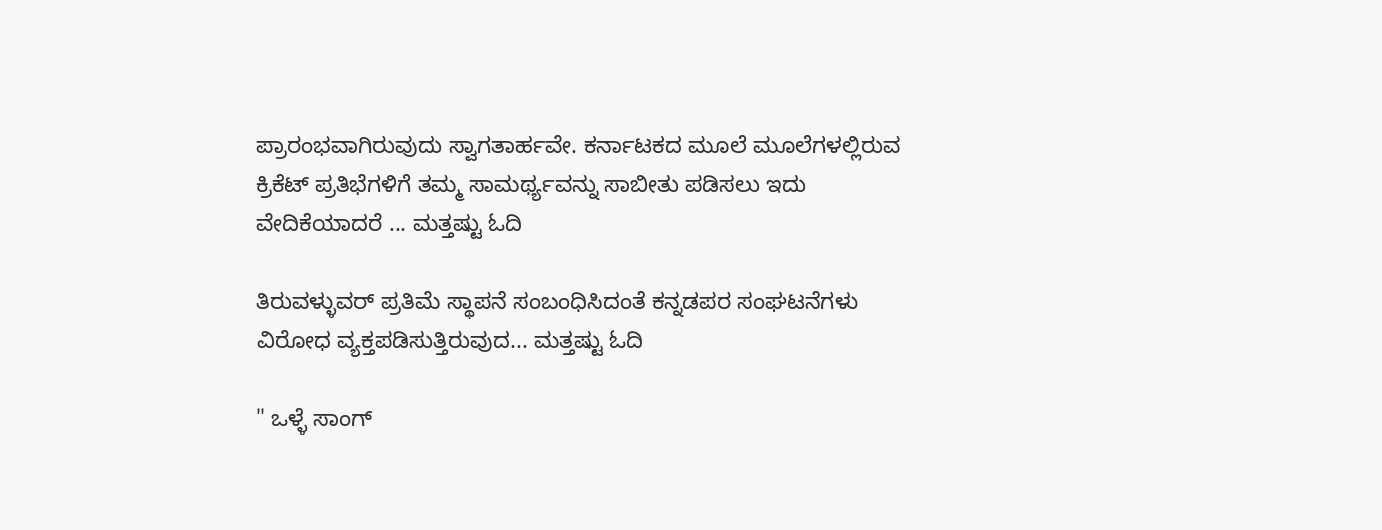ಪ್ರಾರಂಭವಾಗಿರುವುದು ಸ್ವಾಗತಾರ್ಹವೇ. ಕರ್ನಾಟಕದ ಮೂಲೆ ಮೂಲೆಗಳಲ್ಲಿರುವ ಕ್ರಿಕೆಟ್ ಪ್ರತಿಭೆಗಳಿಗೆ ತಮ್ಮ ಸಾಮರ್ಥ್ಯವನ್ನು ಸಾಬೀತು ಪಡಿಸಲು ಇದು ವೇದಿಕೆಯಾದರೆ ... ಮತ್ತಷ್ಟು ಓದಿ

ತಿರುವಳ್ಳುವರ್ ಪ್ರತಿಮೆ ಸ್ಥಾಪನೆ ಸಂಬಂಧಿಸಿದಂತೆ ಕನ್ನಡಪರ ಸಂಘಟನೆಗಳು ವಿರೋಧ ವ್ಯಕ್ತಪಡಿಸುತ್ತಿರುವುದ... ಮತ್ತಷ್ಟು ಓದಿ

" ಒಳ್ಳೆ ಸಾಂಗ್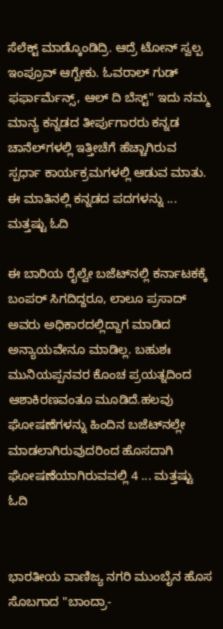ಸೆಲೆಕ್ಟ್ ಮಾಡ್ಕೊಂಡಿದ್ರಿ. ಆದ್ರೆ ಟೋನ್ ಸ್ವಲ್ಪ ಇಂಪ್ರೂವ್ ಆಗ್ಬೇಕು. ಓವರಾಲ್ ಗುಡ್ ಫರ್ಫಾರ್ಮೆನ್ಸ್, ಆಲ್ ದಿ ಬೆಸ್ಟ್" ಇದು ನಮ್ಮ ಮಾನ್ಯ ಕನ್ನಡದ ತೀರ್ಪುಗಾರರು ಕನ್ನಡ ಚಾನೆಲ್‌ಗಳಲ್ಲಿ ಇತ್ತೀಚೆಗೆ ಹೆಚ್ಚಾಗಿರುವ ಸ್ಪರ್ಧಾ ಕಾರ್ಯಕ್ರಮಗಳಲ್ಲಿ ಆಡುವ ಮಾತು. ಈ ಮಾತಿನಲ್ಲಿ ಕನ್ನಡದ ಪದಗಳನ್ನು ... ಮತ್ತಷ್ಟು ಓದಿ

ಈ ಬಾರಿಯ ರೈಲ್ವೇ ಬಜೆಟ್‌ನಲ್ಲಿ ಕರ್ನಾಟಕಕ್ಕೆ ಬಂಪರ್ ಸಿಗದಿದ್ದರೂ, ಲಾಲೂ ಪ್ರಸಾದ್ ಅವರು ಅಧಿಕಾರದಲ್ಲಿದ್ದಾಗ ಮಾಡಿದ ಅನ್ಯಾಯವೇನೂ ಮಾಡಿಲ್ಲ. ಬಹುಶಃ ಮುನಿಯಪ್ಪನವರ ಕೊಂಚ ಪ್ರಯತ್ನದಿಂದ ಆಶಾಕಿರಣವಂತೂ ಮೂಡಿದೆ.ಹಲವು ಘೋಷಣೆಗಳನ್ನು ಹಿಂದಿನ ಬಜೆಟ್‌ನಲ್ಲೇ ಮಾಡಲಾಗಿರುವುದರಿಂದ ಹೊಸದಾಗಿ ಘೋಷಣೆಯಾಗಿರುವವಲ್ಲಿ 4 ... ಮತ್ತಷ್ಟು ಓದಿ


ಭಾರತೀಯ ವಾಣಿಜ್ಯ ನಗರಿ ಮುಂಬೈನ ಹೊಸ ಸೊಬಗಾದ "ಬಾಂದ್ರಾ-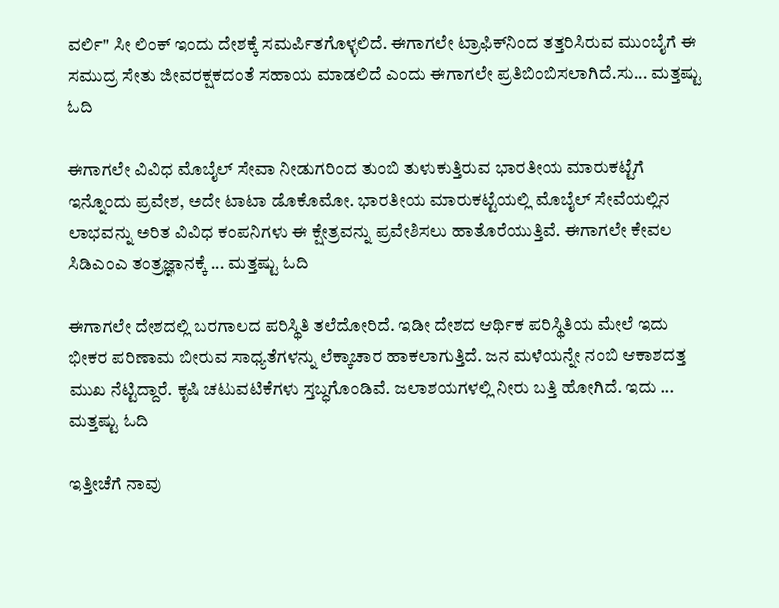ವರ್ಲಿ" ಸೀ ಲಿಂಕ್ ಇಂದು ದೇಶಕ್ಕೆ ಸಮರ್ಪಿತಗೊಳ್ಳಲಿದೆ. ಈಗಾಗಲೇ ಟ್ರಾಫಿಕ್‌ನಿಂದ ತತ್ತರಿಸಿರುವ ಮುಂಬೈಗೆ ಈ ಸಮುದ್ರ ಸೇತು ಜೀವರಕ್ಷಕದಂತೆ ಸಹಾಯ ಮಾಡಲಿದೆ ಎಂದು ಈಗಾಗಲೇ ಪ್ರತಿಬಿಂಬಿಸಲಾಗಿದೆ.ಸು... ಮತ್ತಷ್ಟು ಓದಿ

ಈಗಾಗಲೇ ವಿವಿಧ ಮೊಬೈಲ್ ಸೇವಾ ನೀಡುಗರಿಂದ ತುಂಬಿ ತುಳುಕುತ್ತಿರುವ ಭಾರತೀಯ ಮಾರುಕಟ್ಟೆಗೆ ಇನ್ನೊಂದು ಪ್ರವೇಶ, ಅದೇ ಟಾಟಾ ಡೊಕೊಮೋ. ಭಾರತೀಯ ಮಾರುಕಟ್ಟೆಯಲ್ಲಿ ಮೊಬೈಲ್ ಸೇವೆಯಲ್ಲಿನ ಲಾಭವನ್ನು ಅರಿತ ವಿವಿಧ ಕಂಪನಿಗಳು ಈ ಕ್ಷೇತ್ರವನ್ನು ಪ್ರವೇಶಿಸಲು ಹಾತೊರೆಯುತ್ತಿವೆ. ಈಗಾಗಲೇ ಕೇವಲ ಸಿಡಿಎಂಎ ತಂತ್ರಜ್ಞಾನಕ್ಕೆ ... ಮತ್ತಷ್ಟು ಓದಿ

ಈಗಾಗಲೇ ದೇಶದಲ್ಲಿ ಬರಗಾಲದ ಪರಿಸ್ಥಿತಿ ತಲೆದೋರಿದೆ. ಇಡೀ ದೇಶದ ಆರ್ಥಿಕ ಪರಿಸ್ಥಿತಿಯ ಮೇಲೆ ಇದು ಭೀಕರ ಪರಿಣಾಮ ಬೀರುವ ಸಾಧ್ಯತೆಗಳನ್ನು ಲೆಕ್ಕಾಚಾರ ಹಾಕಲಾಗುತ್ತಿದೆ. ಜನ ಮಳೆಯನ್ನೇ ನಂಬಿ ಆಕಾಶದತ್ತ ಮುಖ ನೆಟ್ಟಿದ್ದಾರೆ. ಕೃಷಿ ಚಟುವಟಿಕೆಗಳು ಸ್ತಬ್ಧಗೊಂಡಿವೆ. ಜಲಾಶಯಗಳಲ್ಲಿ ನೀರು ಬತ್ತಿ ಹೋಗಿದೆ. ಇದು ... ಮತ್ತಷ್ಟು ಓದಿ

ಇತ್ತೀಚೆಗೆ ನಾವು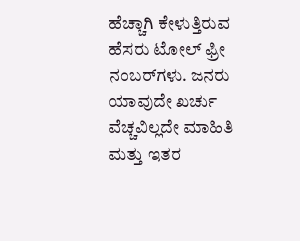ಹೆಚ್ಚಾಗಿ ಕೇಳುತ್ತಿರುವ ಹೆಸರು ಟೋಲ್ ಫ್ರೀ ನಂಬರ್‌ಗಳು. ಜನರು ಯಾವುದೇ ಖರ್ಚು ವೆಚ್ಚವಿಲ್ಲದೇ ಮಾಹಿತಿ ಮತ್ತು ಇತರ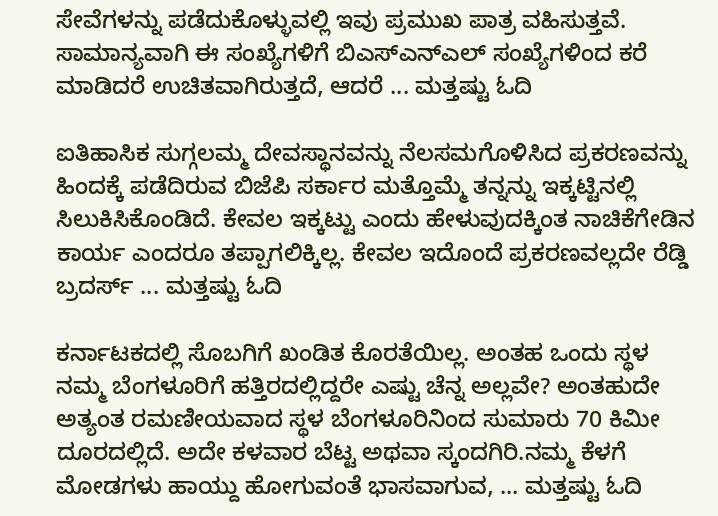ಸೇವೆಗಳನ್ನು ಪಡೆದುಕೊಳ್ಳುವಲ್ಲಿ ಇವು ಪ್ರಮುಖ ಪಾತ್ರ ವಹಿಸುತ್ತವೆ. ಸಾಮಾನ್ಯವಾಗಿ ಈ ಸಂಖ್ಯೆಗಳಿಗೆ ಬಿಎಸ್‌ಎನ್‌ಎಲ್ ಸಂಖ್ಯೆಗಳಿಂದ ಕರೆ ಮಾಡಿದರೆ ಉಚಿತವಾಗಿರುತ್ತದೆ, ಆದರೆ ... ಮತ್ತಷ್ಟು ಓದಿ

ಐತಿಹಾಸಿಕ ಸುಗ್ಗಲಮ್ಮ ದೇವಸ್ಥಾನವನ್ನು ನೆಲಸಮಗೊಳಿಸಿದ ಪ್ರಕರಣವನ್ನು ಹಿಂದಕ್ಕೆ ಪಡೆದಿರುವ ಬಿಜೆಪಿ ಸರ್ಕಾರ ಮತ್ತೊಮ್ಮೆ ತನ್ನನ್ನು ಇಕ್ಕಟ್ಟಿನಲ್ಲಿ ಸಿಲುಕಿಸಿಕೊಂಡಿದೆ. ಕೇವಲ ಇಕ್ಕಟ್ಟು ಎಂದು ಹೇಳುವುದಕ್ಕಿಂತ ನಾಚಿಕೆಗೇಡಿನ ಕಾರ್ಯ ಎಂದರೂ ತಪ್ಪಾಗಲಿಕ್ಕಿಲ್ಲ. ಕೇವಲ ಇದೊಂದೆ ಪ್ರಕರಣವಲ್ಲದೇ ರೆಡ್ಡಿ ಬ್ರದರ್ಸ್ ... ಮತ್ತಷ್ಟು ಓದಿ

ಕರ್ನಾಟಕದಲ್ಲಿ ಸೊಬಗಿಗೆ ಖಂಡಿತ ಕೊರತೆಯಿಲ್ಲ. ಅಂತಹ ಒಂದು ಸ್ಥಳ ನಮ್ಮ ಬೆಂಗಳೂರಿಗೆ ಹತ್ತಿರದಲ್ಲಿದ್ದರೇ ಎಷ್ಟು ಚೆನ್ನ ಅಲ್ಲವೇ? ಅಂತಹುದೇ ಅತ್ಯಂತ ರಮಣೀಯವಾದ ಸ್ಥಳ ಬೆಂಗಳೂರಿನಿಂದ ಸುಮಾರು 70 ಕಿಮೀ ದೂರದಲ್ಲಿದೆ. ಅದೇ ಕಳವಾರ ಬೆಟ್ಟ ಅಥವಾ ಸ್ಕಂದಗಿರಿ.ನಮ್ಮ ಕೆಳಗೆ ಮೋಡಗಳು ಹಾಯ್ದು ಹೋಗುವಂತೆ ಭಾಸವಾಗುವ, ... ಮತ್ತಷ್ಟು ಓದಿ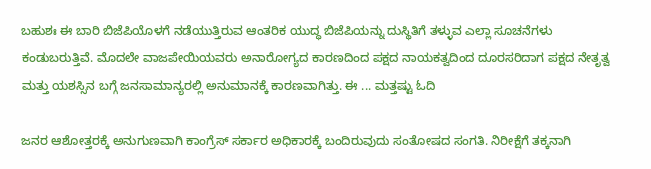ಬಹುಶಃ ಈ ಬಾರಿ ಬಿಜೆಪಿಯೊಳಗೆ ನಡೆಯುತ್ತಿರುವ ಆಂತರಿಕ ಯುದ್ಧ ಬಿಜೆಪಿಯನ್ನು ದುಸ್ಥಿತಿಗೆ ತಳ್ಳುವ ಎಲ್ಲಾ ಸೂಚನೆಗಳು ಕಂಡುಬರುತ್ತಿವೆ. ಮೊದಲೇ ವಾಜಪೇಯಿಯವರು ಅನಾರೋಗ್ಯದ ಕಾರಣದಿಂದ ಪಕ್ಷದ ನಾಯಕತ್ವದಿಂದ ದೂರಸರಿದಾಗ ಪಕ್ಷದ ನೇತೃತ್ವ ಮತ್ತು ಯಶಸ್ಸಿನ ಬಗ್ಗೆ ಜನಸಾಮಾನ್ಯರಲ್ಲಿ ಅನುಮಾನಕ್ಕೆ ಕಾರಣವಾಗಿತ್ತು. ಈ ... ಮತ್ತಷ್ಟು ಓದಿ

ಜನರ ಆಶೋತ್ತರಕ್ಕೆ ಅನುಗುಣವಾಗಿ ಕಾಂಗ್ರೆಸ್ ಸರ್ಕಾರ ಅಧಿಕಾರಕ್ಕೆ ಬಂದಿರುವುದು ಸಂತೋಷದ ಸಂಗತಿ. ನಿರೀಕ್ಷೆಗೆ ತಕ್ಕನಾಗಿ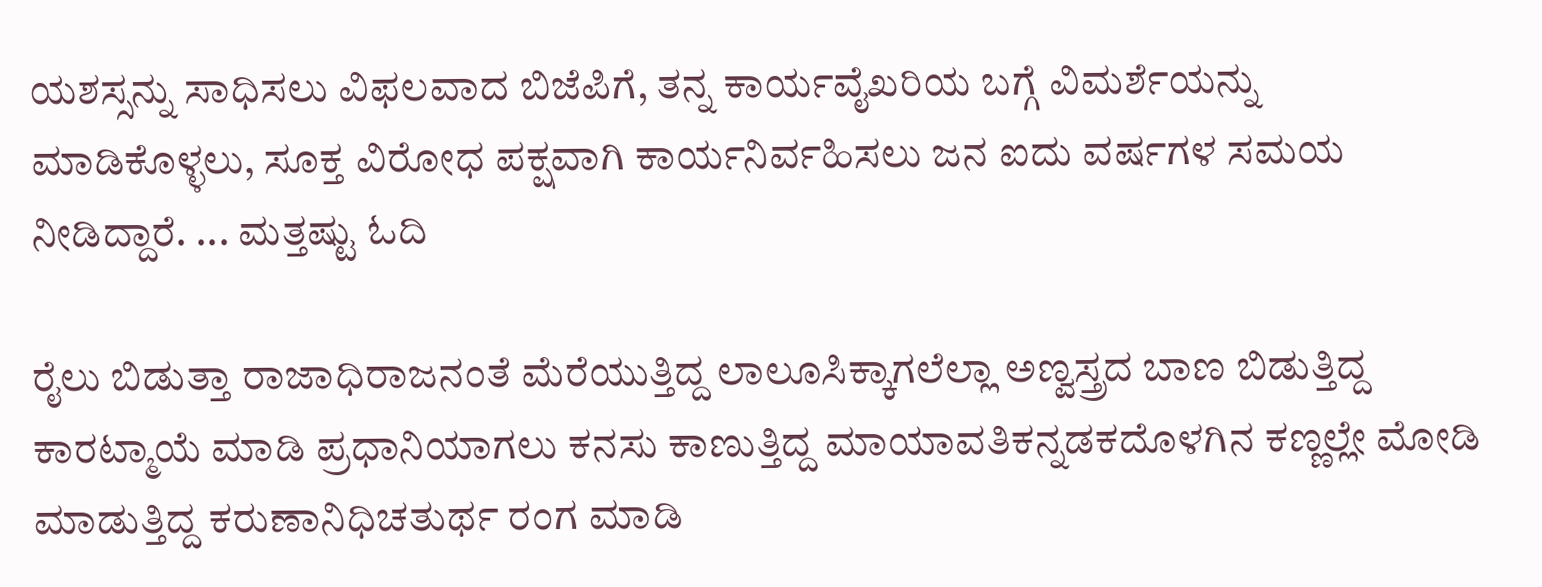ಯಶಸ್ಸನ್ನು ಸಾಧಿಸಲು ವಿಫಲವಾದ ಬಿಜೆಪಿಗೆ, ತನ್ನ ಕಾರ್ಯವೈಖರಿಯ ಬಗ್ಗೆ ವಿಮರ್ಶೆಯನ್ನು ಮಾಡಿಕೊಳ್ಳಲು, ಸೂಕ್ತ ವಿರೋಧ ಪಕ್ಷವಾಗಿ ಕಾರ್ಯನಿರ್ವಹಿಸಲು ಜನ ಐದು ವರ್ಷಗಳ ಸಮಯ ನೀಡಿದ್ದಾರೆ. ... ಮತ್ತಷ್ಟು ಓದಿ

ರೈಲು ಬಿಡುತ್ತಾ ರಾಜಾಧಿರಾಜನಂತೆ ಮೆರೆಯುತ್ತಿದ್ದ ಲಾಲೂಸಿಕ್ಕಾಗಲೆಲ್ಲಾ ಅಣ್ವಸ್ತ್ರದ ಬಾಣ ಬಿಡುತ್ತಿದ್ದ ಕಾರಟ್ಮಾಯೆ ಮಾಡಿ ಪ್ರಧಾನಿಯಾಗಲು ಕನಸು ಕಾಣುತ್ತಿದ್ದ ಮಾಯಾವತಿಕನ್ನಡಕದೊಳಗಿನ ಕಣ್ಣಲ್ಲೇ ಮೋಡಿ ಮಾಡುತ್ತಿದ್ದ ಕರುಣಾನಿಧಿಚತುರ್ಥ ರಂಗ ಮಾಡಿ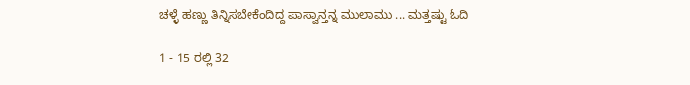ಚಳ್ಳೆ ಹಣ್ಣು ತಿನ್ನಿಸಬೇಕೆಂದಿದ್ದ ಪಾಸ್ವಾನ್ತನ್ನ ಮುಲಾಮು ... ಮತ್ತಷ್ಟು ಓದಿ

1 - 15 ರಲ್ಲಿ 32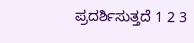ಪ್ರದರ್ಶಿಸುತ್ತದೆ 1 2 3